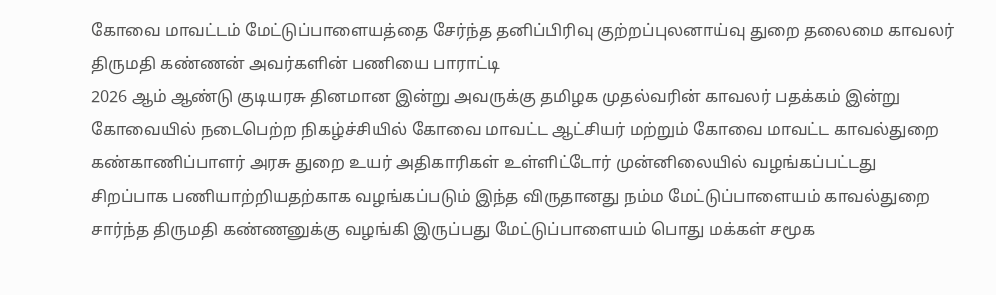கோவை மாவட்டம் மேட்டுப்பாளையத்தை சேர்ந்த தனிப்பிரிவு குற்றப்புலனாய்வு துறை தலைமை காவலர் திருமதி கண்ணன் அவர்களின் பணியை பாராட்டி
2026 ஆம் ஆண்டு குடியரசு தினமான இன்று அவருக்கு தமிழக முதல்வரின் காவலர் பதக்கம் இன்று கோவையில் நடைபெற்ற நிகழ்ச்சியில் கோவை மாவட்ட ஆட்சியர் மற்றும் கோவை மாவட்ட காவல்துறை கண்காணிப்பாளர் அரசு துறை உயர் அதிகாரிகள் உள்ளிட்டோர் முன்னிலையில் வழங்கப்பட்டது சிறப்பாக பணியாற்றியதற்காக வழங்கப்படும் இந்த விருதானது நம்ம மேட்டுப்பாளையம் காவல்துறை சார்ந்த திருமதி கண்ணனுக்கு வழங்கி இருப்பது மேட்டுப்பாளையம் பொது மக்கள் சமூக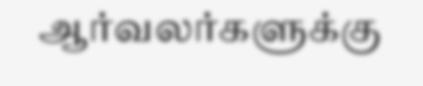ஆர்வலர்களுக்கு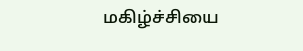மகிழ்ச்சியை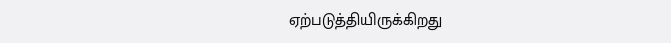ஏற்படுத்தியிருக்கிறது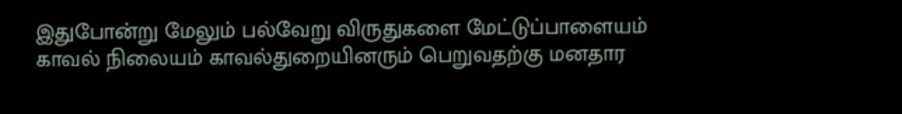இதுபோன்று மேலும் பல்வேறு விருதுகளை மேட்டுப்பாளையம் காவல் நிலையம் காவல்துறையினரும் பெறுவதற்கு மனதார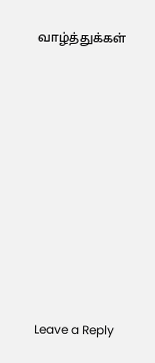வாழ்த்துக்கள்











Leave a Reply